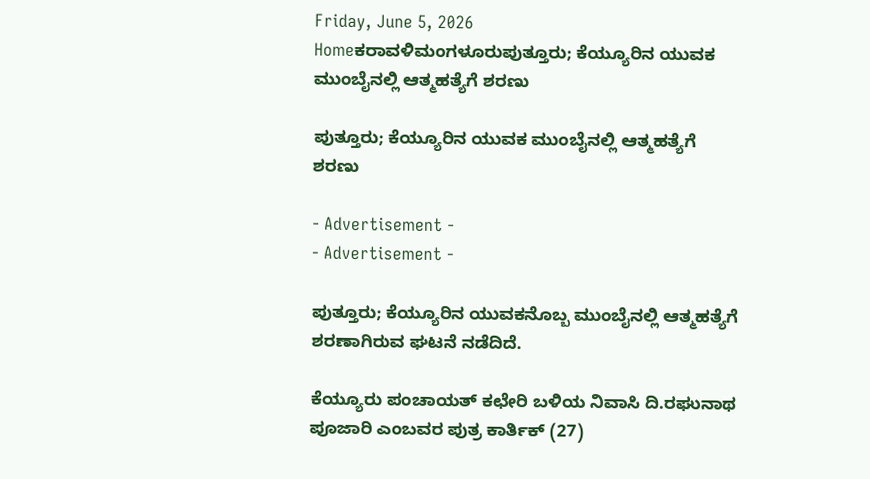Friday, June 5, 2026
Homeಕರಾವಳಿಮಂಗಳೂರುಪುತ್ತೂರು; ಕೆಯ್ಯೂರಿನ ಯುವಕ ಮುಂಬೈನಲ್ಲಿ ಆತ್ಮಹತ್ಯೆಗೆ ಶರಣು

ಪುತ್ತೂರು; ಕೆಯ್ಯೂರಿನ ಯುವಕ ಮುಂಬೈನಲ್ಲಿ ಆತ್ಮಹತ್ಯೆಗೆ ಶರಣು

- Advertisement -
- Advertisement -

ಪುತ್ತೂರು; ಕೆಯ್ಯೂರಿನ ಯುವಕನೊಬ್ಬ ಮುಂಬೈನಲ್ಲಿ ಆತ್ಮಹತ್ಯೆಗೆ ಶರಣಾಗಿರುವ ಘಟನೆ ನಡೆದಿದೆ.

ಕೆಯ್ಯೂರು ಪಂಚಾಯತ್ ಕಛೇರಿ ಬಳಿಯ ನಿವಾಸಿ ದಿ.ರಘುನಾಥ ಪೂಜಾರಿ ಎಂಬವರ ಪುತ್ರ ಕಾರ್ತಿಕ್ (27)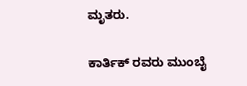ಮೃತರು.

ಕಾರ್ತಿಕ್ ರವರು ಮುಂಬೈ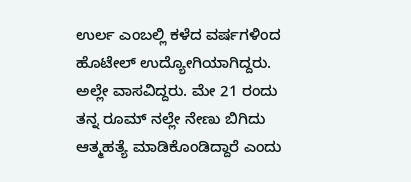ಉರ್ಲ ಎಂಬಲ್ಲಿ ಕಳೆದ ವರ್ಷಗಳಿಂದ ಹೊಟೇಲ್ ಉದ್ಯೋಗಿಯಾಗಿದ್ದರು. ಅಲ್ಲೇ ವಾಸವಿದ್ದರು. ಮೇ 21 ರಂದು ತನ್ನ ರೂಮ್ ನಲ್ಲೇ ನೇಣು ಬಿಗಿದು ಆತ್ಮಹತ್ಯೆ ಮಾಡಿಕೊಂಡಿದ್ದಾರೆ ಎಂದು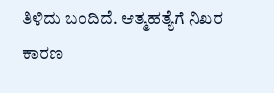ತಿಳಿದು ಬಂದಿದೆ. ಆತ್ಮಹತ್ಯೆಗೆ ನಿಖರ ಕಾರಣ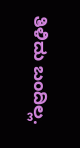ತಿಳಿದು ಬಂದಿಲ್ಲ.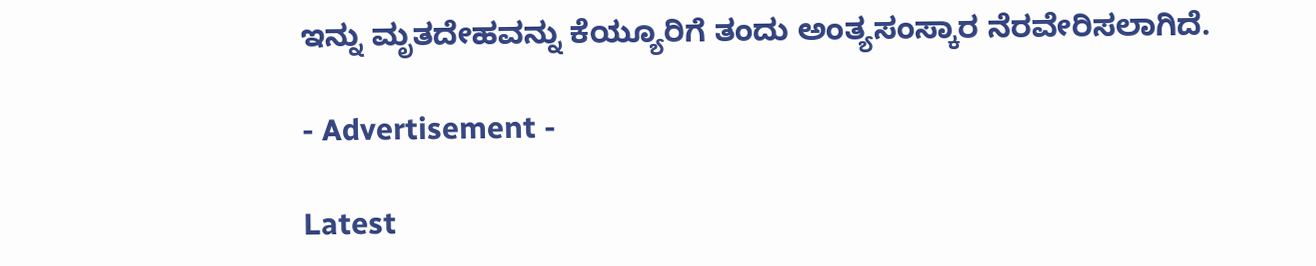ಇನ್ನು ಮೃತದೇಹವನ್ನು ಕೆಯ್ಯೂರಿಗೆ ತಂದು ಅಂತ್ಯಸಂಸ್ಕಾರ ನೆರವೇರಿಸಲಾಗಿದೆ.

- Advertisement -

Latest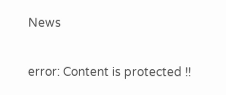News

error: Content is protected !!